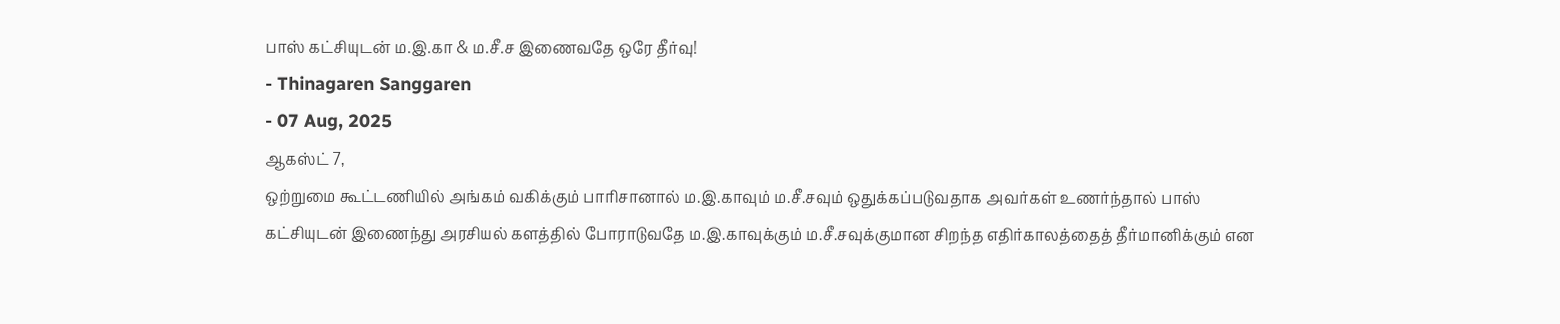பாஸ் கட்சியுடன் ம.இ.கா & ம.சீ.ச இணைவதே ஒரே தீர்வு!
- Thinagaren Sanggaren
- 07 Aug, 2025
ஆகஸ்ட் 7,
ஒற்றுமை கூட்டணியில் அங்கம் வகிக்கும் பாரிசானால் ம.இ.காவும் ம.சீ.சவும் ஒதுக்கப்படுவதாக அவர்கள் உணர்ந்தால் பாஸ் கட்சியுடன் இணைந்து அரசியல் களத்தில் போராடுவதே ம.இ.காவுக்கும் ம.சீ.சவுக்குமான சிறந்த எதிர்காலத்தைத் தீர்மானிக்கும் என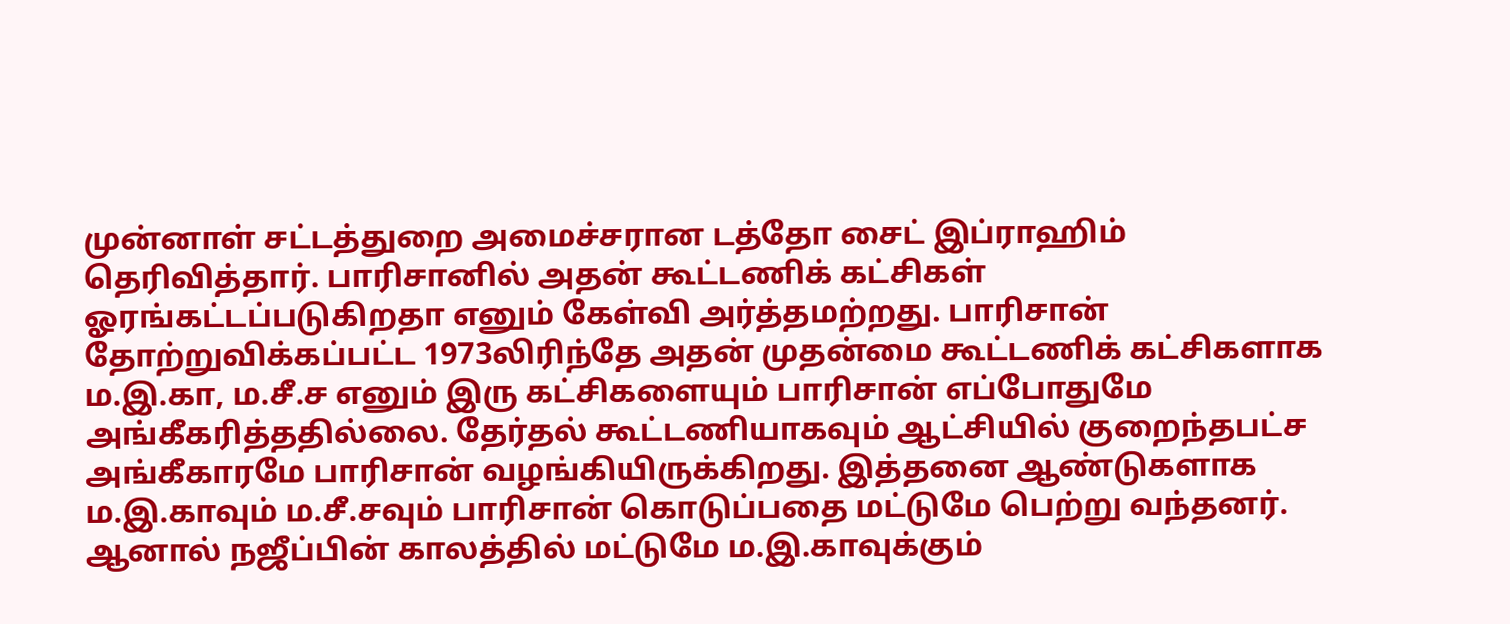முன்னாள் சட்டத்துறை அமைச்சரான டத்தோ சைட் இப்ராஹிம் தெரிவித்தார். பாரிசானில் அதன் கூட்டணிக் கட்சிகள் ஓரங்கட்டப்படுகிறதா எனும் கேள்வி அர்த்தமற்றது. பாரிசான் தோற்றுவிக்கப்பட்ட 1973லிரிந்தே அதன் முதன்மை கூட்டணிக் கட்சிகளாக ம.இ.கா, ம.சீ.ச எனும் இரு கட்சிகளையும் பாரிசான் எப்போதுமே அங்கீகரித்ததில்லை. தேர்தல் கூட்டணியாகவும் ஆட்சியில் குறைந்தபட்ச அங்கீகாரமே பாரிசான் வழங்கியிருக்கிறது. இத்தனை ஆண்டுகளாக ம.இ.காவும் ம.சீ.சவும் பாரிசான் கொடுப்பதை மட்டுமே பெற்று வந்தனர். ஆனால் நஜீப்பின் காலத்தில் மட்டுமே ம.இ.காவுக்கும்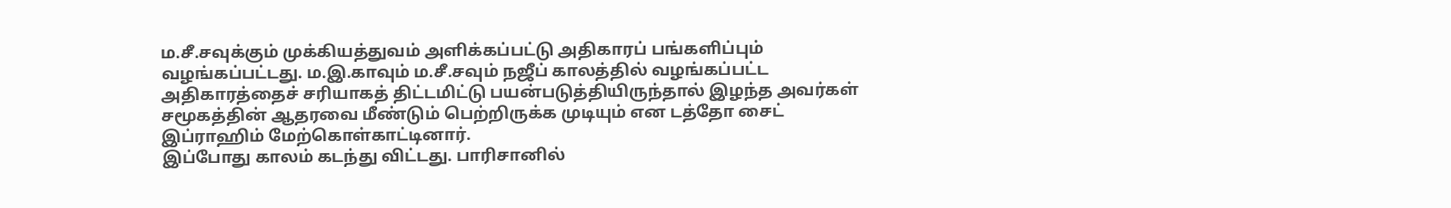ம.சீ.சவுக்கும் முக்கியத்துவம் அளிக்கப்பட்டு அதிகாரப் பங்களிப்பும் வழங்கப்பட்டது. ம.இ.காவும் ம.சீ.சவும் நஜீப் காலத்தில் வழங்கப்பட்ட அதிகாரத்தைச் சரியாகத் திட்டமிட்டு பயன்படுத்தியிருந்தால் இழந்த அவர்கள் சமூகத்தின் ஆதரவை மீண்டும் பெற்றிருக்க முடியும் என டத்தோ சைட் இப்ராஹிம் மேற்கொள்காட்டினார்.
இப்போது காலம் கடந்து விட்டது. பாரிசானில்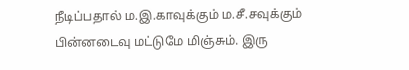நீடிப்பதால் ம.இ.காவுக்கும் ம.சீ.சவுக்கும் பின்னடைவு மட்டுமே மிஞ்சும். இரு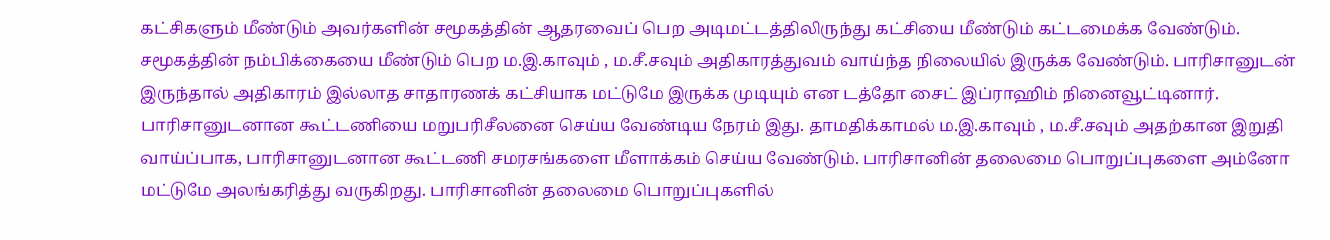கட்சிகளும் மீண்டும் அவர்களின் சமூகத்தின் ஆதரவைப் பெற அடிமட்டத்திலிருந்து கட்சியை மீண்டும் கட்டமைக்க வேண்டும். சமூகத்தின் நம்பிக்கையை மீண்டும் பெற ம.இ.காவும் , ம.சீ.சவும் அதிகாரத்துவம் வாய்ந்த நிலையில் இருக்க வேண்டும். பாரிசானுடன் இருந்தால் அதிகாரம் இல்லாத சாதாரணக் கட்சியாக மட்டுமே இருக்க முடியும் என டத்தோ சைட் இப்ராஹிம் நினைவூட்டினார்.
பாரிசானுடனான கூட்டணியை மறுபரிசீலனை செய்ய வேண்டிய நேரம் இது. தாமதிக்காமல் ம.இ.காவும் , ம.சீ.சவும் அதற்கான இறுதி வாய்ப்பாக, பாரிசானுடனான கூட்டணி சமரசங்களை மீளாக்கம் செய்ய வேண்டும். பாரிசானின் தலைமை பொறுப்புகளை அம்னோ மட்டுமே அலங்கரித்து வருகிறது. பாரிசானின் தலைமை பொறுப்புகளில்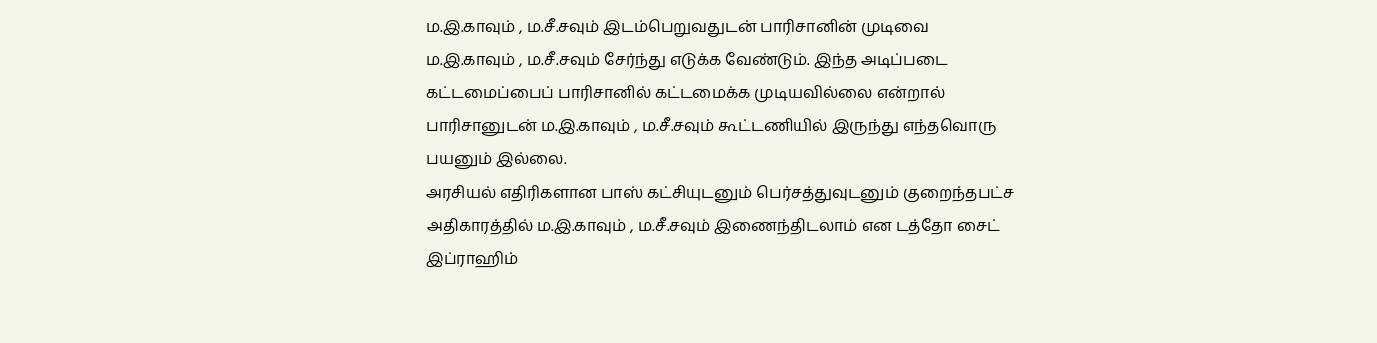ம.இ.காவும் , ம.சீ.சவும் இடம்பெறுவதுடன் பாரிசானின் முடிவை ம.இ.காவும் , ம.சீ.சவும் சேர்ந்து எடுக்க வேண்டும். இந்த அடிப்படை கட்டமைப்பைப் பாரிசானில் கட்டமைக்க முடியவில்லை என்றால் பாரிசானுடன் ம.இ.காவும் , ம.சீ.சவும் கூட்டணியில் இருந்து எந்தவொரு பயனும் இல்லை.
அரசியல் எதிரிகளான பாஸ் கட்சியுடனும் பெர்சத்துவுடனும் குறைந்தபட்ச அதிகாரத்தில் ம.இ.காவும் , ம.சீ.சவும் இணைந்திடலாம் என டத்தோ சைட் இப்ராஹிம்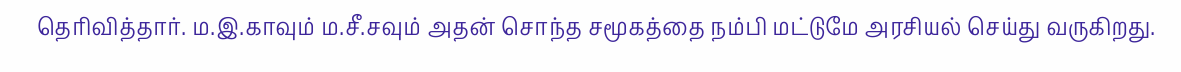தெரிவித்தார். ம.இ.காவும் ம.சீ.சவும் அதன் சொந்த சமூகத்தை நம்பி மட்டுமே அரசியல் செய்து வருகிறது.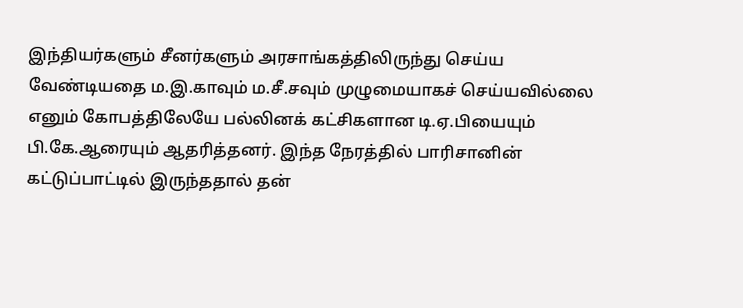இந்தியர்களும் சீனர்களும் அரசாங்கத்திலிருந்து செய்ய வேண்டியதை ம.இ.காவும் ம.சீ.சவும் முழுமையாகச் செய்யவில்லை எனும் கோபத்திலேயே பல்லினக் கட்சிகளான டி.ஏ.பியையும் பி.கே.ஆரையும் ஆதரித்தனர். இந்த நேரத்தில் பாரிசானின் கட்டுப்பாட்டில் இருந்ததால் தன்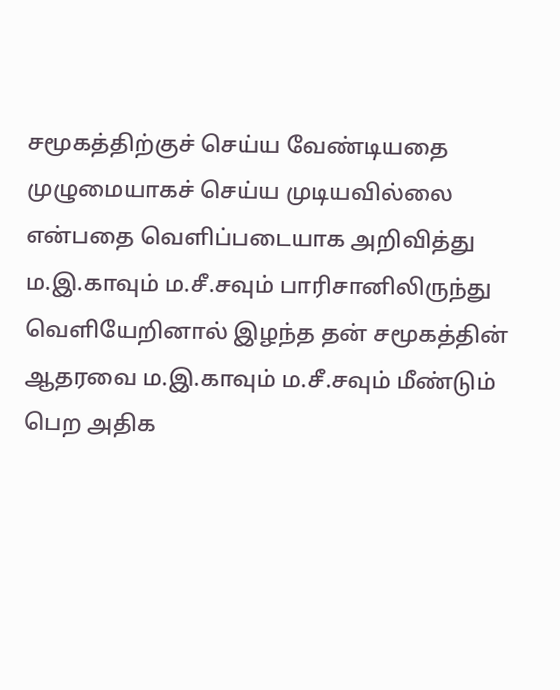சமூகத்திற்குச் செய்ய வேண்டியதை முழுமையாகச் செய்ய முடியவில்லை என்பதை வெளிப்படையாக அறிவித்து ம.இ.காவும் ம.சீ.சவும் பாரிசானிலிருந்து வெளியேறினால் இழந்த தன் சமூகத்தின் ஆதரவை ம.இ.காவும் ம.சீ.சவும் மீண்டும் பெற அதிக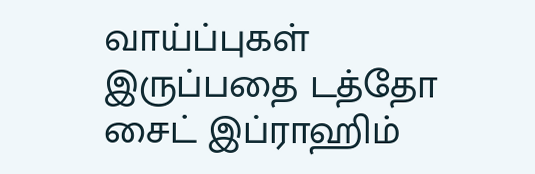வாய்ப்புகள் இருப்பதை டத்தோ சைட் இப்ராஹிம்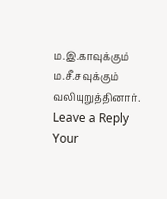ம.இ.காவுக்கும் ம.சீ.சவுக்கும் வலியுறுத்தினார்.
Leave a Reply
Your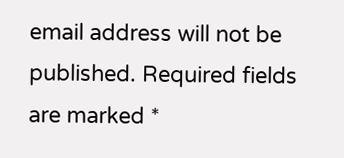email address will not be published. Required fields are marked *